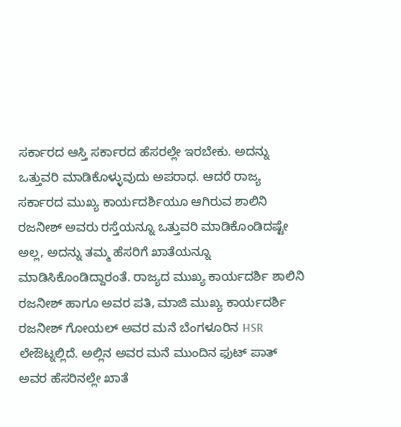ಸರ್ಕಾರದ ಆಸ್ತಿ ಸರ್ಕಾರದ ಹೆಸರಲ್ಲೇ ಇರಬೇಕು. ಅದನ್ನು ಒತ್ತುವರಿ ಮಾಡಿಕೊಳ್ಳುವುದು ಅಪರಾಧ. ಆದರೆ ರಾಜ್ಯ ಸರ್ಕಾರದ ಮುಖ್ಯ ಕಾರ್ಯದರ್ಶಿಯೂ ಆಗಿರುವ ಶಾಲಿನಿ ರಜನೀಶ್ ಅವರು ರಸ್ತೆಯನ್ನೂ ಒತ್ತುವರಿ ಮಾಡಿಕೊಂಡಿದಷ್ಟೇ ಅಲ್ಲ, ಅದನ್ನು ತಮ್ಮ ಹೆಸರಿಗೆ ಖಾತೆಯನ್ನೂ ಮಾಡಿಸಿಕೊಂಡಿದ್ದಾರಂತೆ. ರಾಜ್ಯದ ಮುಖ್ಯ ಕಾರ್ಯದರ್ಶಿ ಶಾಲಿನಿ ರಜನೀಶ್ ಹಾಗೂ ಅವರ ಪತಿ, ಮಾಜಿ ಮುಖ್ಯ ಕಾರ್ಯದರ್ಶಿ ರಜನೀಶ್ ಗೋಯಲ್ ಅವರ ಮನೆ ಬೆಂಗಳೂರಿನ HSR ಲೇಔಟ್ನಲ್ಲಿದೆ. ಅಲ್ಲಿನ ಅವರ ಮನೆ ಮುಂದಿನ ಫುಟ್ ಪಾತ್ ಅವರ ಹೆಸರಿನಲ್ಲೇ ಖಾತೆ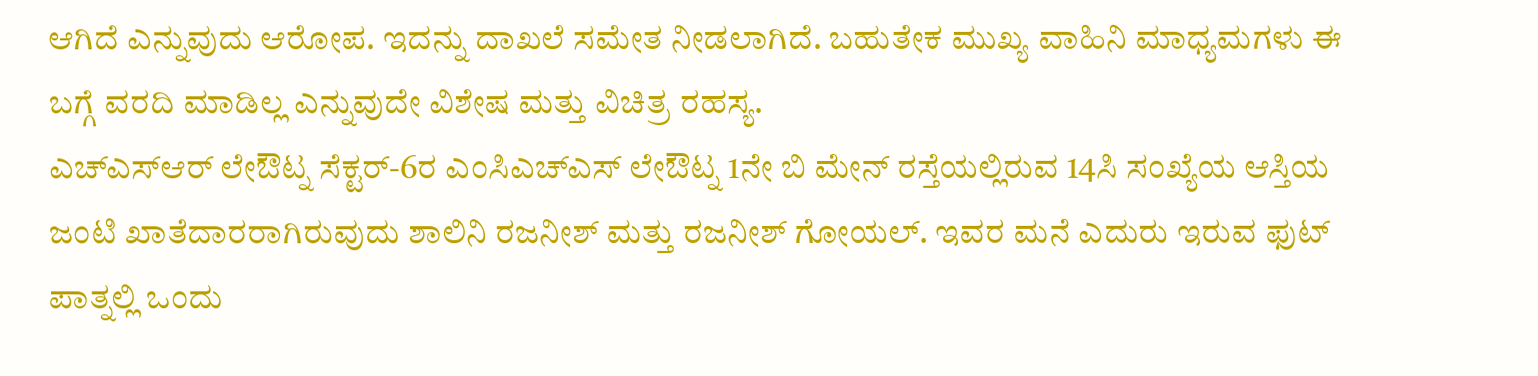ಆಗಿದೆ ಎನ್ನುವುದು ಆರೋಪ. ಇದನ್ನು ದಾಖಲೆ ಸಮೇತ ನೀಡಲಾಗಿದೆ. ಬಹುತೇಕ ಮುಖ್ಯ ವಾಹಿನಿ ಮಾಧ್ಯಮಗಳು ಈ ಬಗ್ಗೆ ವರದಿ ಮಾಡಿಲ್ಲ ಎನ್ನುವುದೇ ವಿಶೇಷ ಮತ್ತು ವಿಚಿತ್ರ ರಹಸ್ಯ.
ಎಚ್ಎಸ್ಆರ್ ಲೇಔಟ್ನ ಸೆಕ್ಟರ್-6ರ ಎಂಸಿಎಚ್ಎಸ್ ಲೇಔಟ್ನ 1ನೇ ಬಿ ಮೇನ್ ರಸ್ತೆಯಲ್ಲಿರುವ 14ಸಿ ಸಂಖ್ಯೆಯ ಆಸ್ತಿಯ ಜಂಟಿ ಖಾತೆದಾರರಾಗಿರುವುದು ಶಾಲಿನಿ ರಜನೀಶ್ ಮತ್ತು ರಜನೀಶ್ ಗೋಯಲ್. ಇವರ ಮನೆ ಎದುರು ಇರುವ ಫುಟ್ ಪಾತ್ನಲ್ಲಿ ಒಂದು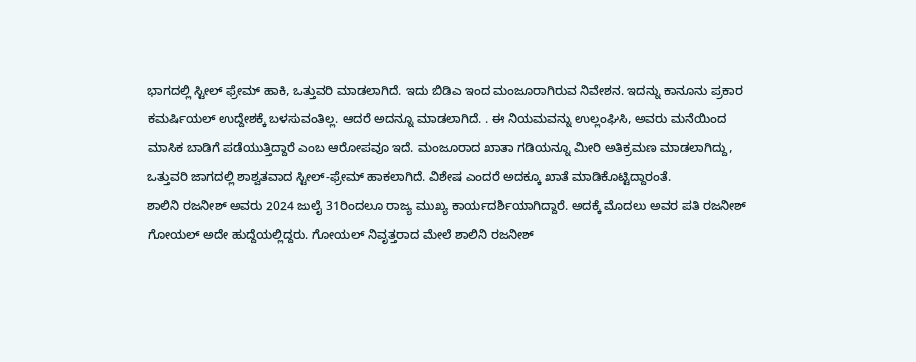ಭಾಗದಲ್ಲಿ ಸ್ಟೀಲ್ ಫ್ರೇಮ್ ಹಾಕಿ, ಒತ್ತುವರಿ ಮಾಡಲಾಗಿದೆ. ಇದು ಬಿಡಿಎ ಇಂದ ಮಂಜೂರಾಗಿರುವ ನಿವೇಶನ. ಇದನ್ನು ಕಾನೂನು ಪ್ರಕಾರ ಕಮರ್ಷಿಯಲ್ ಉದ್ದೇಶಕ್ಕೆ ಬಳಸುವಂತಿಲ್ಲ. ಆದರೆ ಅದನ್ನೂ ಮಾಡಲಾಗಿದೆ. . ಈ ನಿಯಮವನ್ನು ಉಲ್ಲಂಘಿಸಿ, ಅವರು ಮನೆಯಿಂದ ಮಾಸಿಕ ಬಾಡಿಗೆ ಪಡೆಯುತ್ತಿದ್ದಾರೆ ಎಂಬ ಆರೋಪವೂ ಇದೆ. ಮಂಜೂರಾದ ಖಾತಾ ಗಡಿಯನ್ನೂ ಮೀರಿ ಅತಿಕ್ರಮಣ ಮಾಡಲಾಗಿದ್ದು, ಒತ್ತುವರಿ ಜಾಗದಲ್ಲಿ ಶಾಶ್ವತವಾದ ಸ್ಟೀಲ್-ಫ್ರೇಮ್ ಹಾಕಲಾಗಿದೆ. ವಿಶೇಷ ಎಂದರೆ ಅದಕ್ಕೂ ಖಾತೆ ಮಾಡಿಕೊಟ್ಟಿದ್ದಾರಂತೆ.
ಶಾಲಿನಿ ರಜನೀಶ್ ಅವರು 2024 ಜುಲೈ 31ರಿಂದಲೂ ರಾಜ್ಯ ಮುಖ್ಯ ಕಾರ್ಯದರ್ಶಿಯಾಗಿದ್ದಾರೆ. ಅದಕ್ಕೆ ಮೊದಲು ಅವರ ಪತಿ ರಜನೀಶ್ ಗೋಯಲ್ ಅದೇ ಹುದ್ದೆಯಲ್ಲಿದ್ದರು. ಗೋಯಲ್ ನಿವೃತ್ತರಾದ ಮೇಲೆ ಶಾಲಿನಿ ರಜನೀಶ್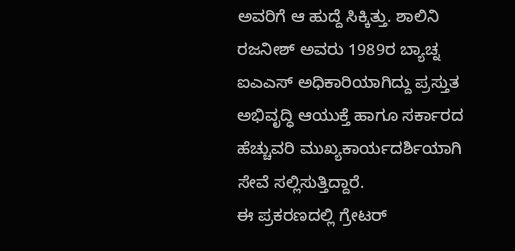ಅವರಿಗೆ ಆ ಹುದ್ದೆ ಸಿಕ್ಕಿತ್ತು. ಶಾಲಿನಿ ರಜನೀಶ್ ಅವರು 1989ರ ಬ್ಯಾಚ್ನ ಐಎಎಸ್ ಅಧಿಕಾರಿಯಾಗಿದ್ದು ಪ್ರಸ್ತುತ ಅಭಿವೃದ್ಧಿ ಆಯುಕ್ತೆ ಹಾಗೂ ಸರ್ಕಾರದ ಹೆಚ್ಚುವರಿ ಮುಖ್ಯಕಾರ್ಯದರ್ಶಿಯಾಗಿ ಸೇವೆ ಸಲ್ಲಿಸುತ್ತಿದ್ದಾರೆ.
ಈ ಪ್ರಕರಣದಲ್ಲಿ ಗ್ರೇಟರ್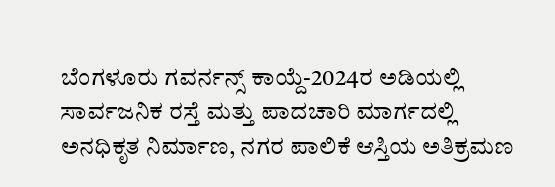ಬೆಂಗಳೂರು ಗವರ್ನನ್ಸ್ ಕಾಯ್ದೆ-2024ರ ಅಡಿಯಲ್ಲಿ ಸಾರ್ವಜನಿಕ ರಸ್ತೆ ಮತ್ತು ಪಾದಚಾರಿ ಮಾರ್ಗದಲ್ಲಿ ಅನಧಿಕೃತ ನಿರ್ಮಾಣ, ನಗರ ಪಾಲಿಕೆ ಆಸ್ತಿಯ ಅತಿಕ್ರಮಣ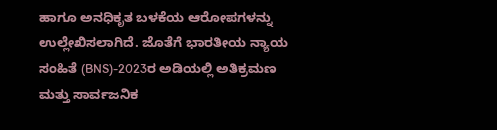ಹಾಗೂ ಅನಧಿಕೃತ ಬಳಕೆಯ ಆರೋಪಗಳನ್ನು ಉಲ್ಲೇಖಿಸಲಾಗಿದೆ. ಜೊತೆಗೆ ಭಾರತೀಯ ನ್ಯಾಯ ಸಂಹಿತೆ (BNS)-2023ರ ಅಡಿಯಲ್ಲಿ ಅತಿಕ್ರಮಣ ಮತ್ತು ಸಾರ್ವಜನಿಕ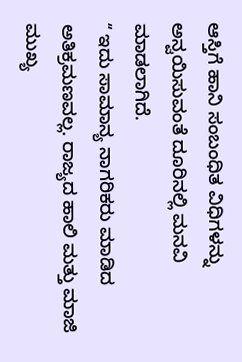ಆಸ್ತಿಗೆ ಹಾನಿ ಸಂಬಂಧಿತ ವಿಧಿಗಳನ್ನು ಅನ್ವಯಿಸುವಂತೆ ದೂರಿನಲ್ಲಿ ಮನವಿ ಮಾಡಲಾಗಿದೆ.
ʻʻ ಇದು ಸಾಮಾನ್ಯ ನಾಗರಿಕರು ಮಾಡಿದ ಅತಿಕ್ರಮಣವಲ್ಲ. ರಾಜ್ಯದ ಹಾಲಿ ಮತ್ತು ಮಾಜಿ ಮುಖ್ಯ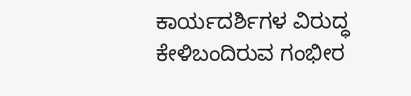ಕಾರ್ಯದರ್ಶಿಗಳ ವಿರುದ್ಧ ಕೇಳಿಬಂದಿರುವ ಗಂಭೀರ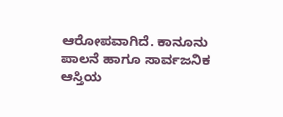ಆರೋಪವಾಗಿದೆ. ಕಾನೂನು ಪಾಲನೆ ಹಾಗೂ ಸಾರ್ವಜನಿಕ ಆಸ್ತಿಯ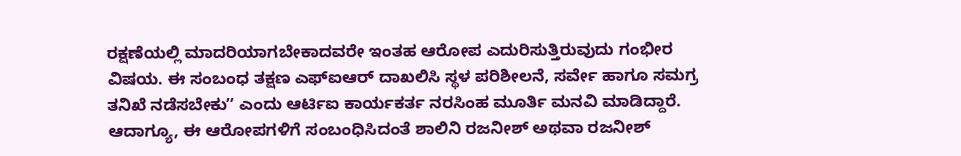ರಕ್ಷಣೆಯಲ್ಲಿ ಮಾದರಿಯಾಗಬೇಕಾದವರೇ ಇಂತಹ ಆರೋಪ ಎದುರಿಸುತ್ತಿರುವುದು ಗಂಭೀರ ವಿಷಯ. ಈ ಸಂಬಂಧ ತಕ್ಷಣ ಎಫ್ಐಆರ್ ದಾಖಲಿಸಿ ಸ್ಥಳ ಪರಿಶೀಲನೆ, ಸರ್ವೇ ಹಾಗೂ ಸಮಗ್ರ ತನಿಖೆ ನಡೆಸಬೇಕುʼʼ ಎಂದು ಆರ್ಟಿಐ ಕಾರ್ಯಕರ್ತ ನರಸಿಂಹ ಮೂರ್ತಿ ಮನವಿ ಮಾಡಿದ್ದಾರೆ. ಆದಾಗ್ಯೂ, ಈ ಆರೋಪಗಳಿಗೆ ಸಂಬಂಧಿಸಿದಂತೆ ಶಾಲಿನಿ ರಜನೀಶ್ ಅಥವಾ ರಜನೀಶ್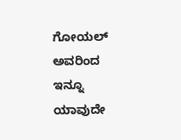ಗೋಯಲ್ ಅವರಿಂದ ಇನ್ನೂ ಯಾವುದೇ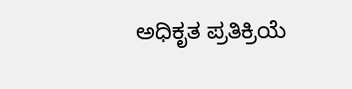ಅಧಿಕೃತ ಪ್ರತಿಕ್ರಿಯೆ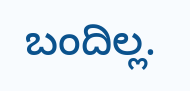ಬಂದಿಲ್ಲ.